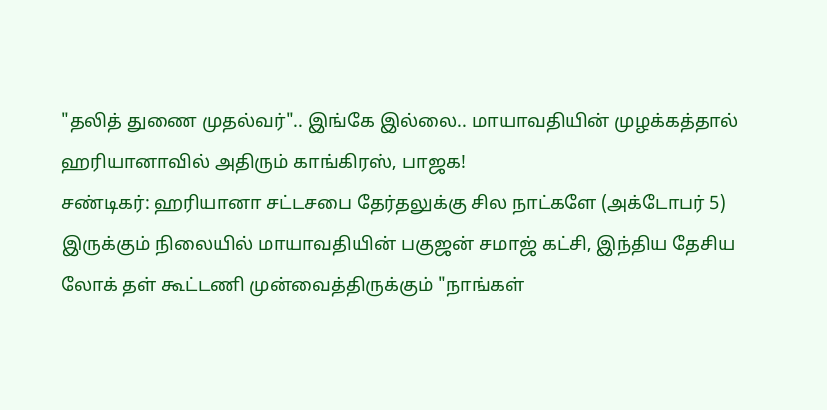"தலித் துணை முதல்வர்".. இங்கே இல்லை.. மாயாவதியின் முழக்கத்தால் ஹரியானாவில் அதிரும் காங்கிரஸ், பாஜக!
சண்டிகர்: ஹரியானா சட்டசபை தேர்தலுக்கு சில நாட்களே (அக்டோபர் 5) இருக்கும் நிலையில் மாயாவதியின் பகுஜன் சமாஜ் கட்சி, இந்திய தேசிய லோக் தள் கூட்டணி முன்வைத்திருக்கும் "நாங்கள்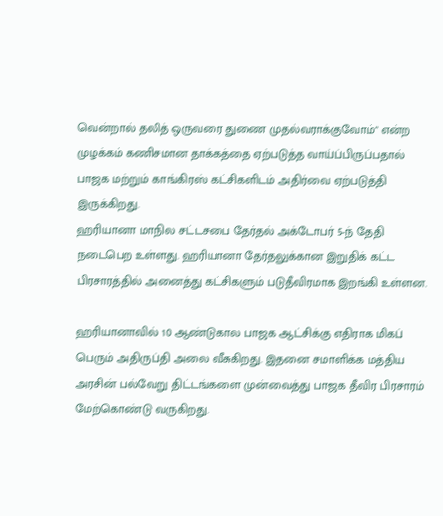வென்றால் தலித் ஒருவரை துணை முதல்வராக்குவோம்" என்ற முழக்கம் கணிசமான தாக்கத்தை ஏற்படுத்த வாய்ப்பிருப்பதால் பாஜக மற்றும் காங்கிரஸ் கட்சிகளிடம் அதிர்வை ஏற்படுத்தி இருக்கிறது.
ஹரியானா மாநில சட்டசபை தேர்தல் அக்டோபர் 5-ந் தேதி நடைபெற உள்ளது. ஹரியானா தேர்தலுக்கான இறுதிக் கட்ட பிரசாரத்தில் அனைத்து கட்சிகளும் படுதீவிரமாக இறங்கி உள்ளன.

ஹரியானாவில் 10 ஆண்டுகால பாஜக ஆட்சிக்கு எதிராக மிகப் பெரும் அதிருப்தி அலை வீசுகிறது. இதனை சமாளிக்க மத்திய அரசின் பல்வேறு திட்டங்களை முன்வைத்து பாஜக தீவிர பிரசாரம் மேற்கொண்டு வருகிறது.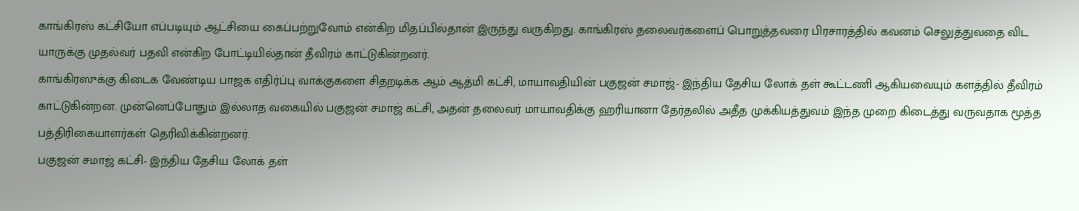காங்கிரஸ் கட்சியோ எப்படியும் ஆட்சியை கைப்பற்றுவோம் என்கிற மிதப்பில்தான் இருந்து வருகிறது. காங்கிரஸ் தலைவர்களைப் பொறுத்தவரை பிரசாரத்தில் கவனம் செலுத்துவதை விட யாருக்கு முதல்வர் பதவி என்கிற போட்டியில்தான் தீவிரம் காட்டுகின்றனர்.
காங்கிரஸுக்கு கிடைக வேண்டிய பாஜக எதிர்ப்பு வாக்குகளை சிதறடிக்க ஆம் ஆத்மி கட்சி, மாயாவதியின் பகுஜன் சமாஜ்- இந்திய தேசிய லோக் தள் கூட்டணி ஆகியவையும் களத்தில் தீவிரம் காட்டுகின்றன. முன்னெப்போதும் இல்லாத வகையில் பகுஜன் சமாஜ் கட்சி, அதன் தலைவர் மாயாவதிக்கு ஹரியானா தேர்தலில் அதீத முக்கியத்துவம் இந்த முறை கிடைத்து வருவதாக மூத்த பத்திரிகையாளர்கள் தெரிவிக்கின்றனர்.
பகுஜன் சமாஜ் கட்சி- இந்திய தேசிய லோக் தள்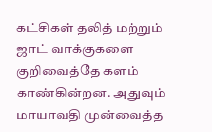கட்சிகள் தலித் மற்றும் ஜாட் வாக்குகளை குறிவைத்தே களம் காண்கின்றன. அதுவும் மாயாவதி முன்வைத்த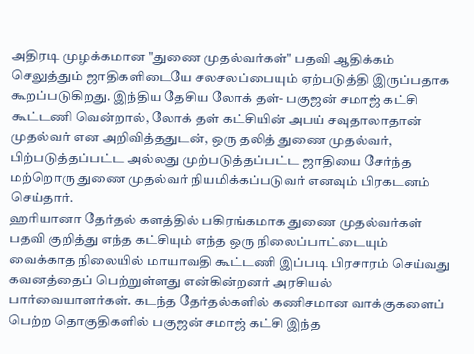அதிரடி முழக்கமான "துணை முதல்வர்கள்" பதவி ஆதிக்கம் செலுத்தும் ஜாதிகளிடையே சலசலப்பையும் ஏற்படுத்தி இருப்பதாக கூறப்படுகிறது. இந்திய தேசிய லோக் தள்- பகுஜன் சமாஜ் கட்சி கூட்டணி வென்றால், லோக் தள் கட்சியின் அபய் சவுதாலாதான் முதல்வர் என அறிவித்ததுடன், ஒரு தலித் துணை முதல்வர், பிற்படுத்தப்பட்ட அல்லது முற்படுத்தப்பட்ட ஜாதியை சேர்ந்த மற்றொரு துணை முதல்வர் நியமிக்கப்படுவர் எனவும் பிரகடனம் செய்தார்.
ஹரியானா தேர்தல் களத்தில் பகிரங்கமாக துணை முதல்வர்கள் பதவி குறித்து எந்த கட்சியும் எந்த ஒரு நிலைப்பாட்டையும் வைக்காத நிலையில் மாயாவதி கூட்டணி இப்படி பிரசாரம் செய்வது கவனத்தைப் பெற்றுள்ளது என்கின்றனர் அரசியல் பார்வையாளர்கள். கடந்த தேர்தல்களில் கணிசமான வாக்குகளைப் பெற்ற தொகுதிகளில் பகுஜன் சமாஜ் கட்சி இந்த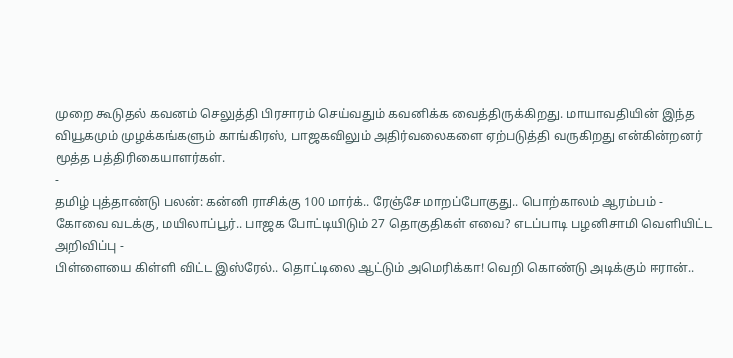முறை கூடுதல் கவனம் செலுத்தி பிரசாரம் செய்வதும் கவனிக்க வைத்திருக்கிறது. மாயாவதியின் இந்த வியூகமும் முழக்கங்களும் காங்கிரஸ், பாஜகவிலும் அதிர்வலைகளை ஏற்படுத்தி வருகிறது என்கின்றனர் மூத்த பத்திரிகையாளர்கள்.
-
தமிழ் புத்தாண்டு பலன்: கன்னி ராசிக்கு 100 மார்க்.. ரேஞ்சே மாறப்போகுது.. பொற்காலம் ஆரம்பம் -
கோவை வடக்கு, மயிலாப்பூர்.. பாஜக போட்டியிடும் 27 தொகுதிகள் எவை? எடப்பாடி பழனிசாமி வெளியிட்ட அறிவிப்பு -
பிள்ளையை கிள்ளி விட்ட இஸ்ரேல்.. தொட்டிலை ஆட்டும் அமெரிக்கா! வெறி கொண்டு அடிக்கும் ஈரான்..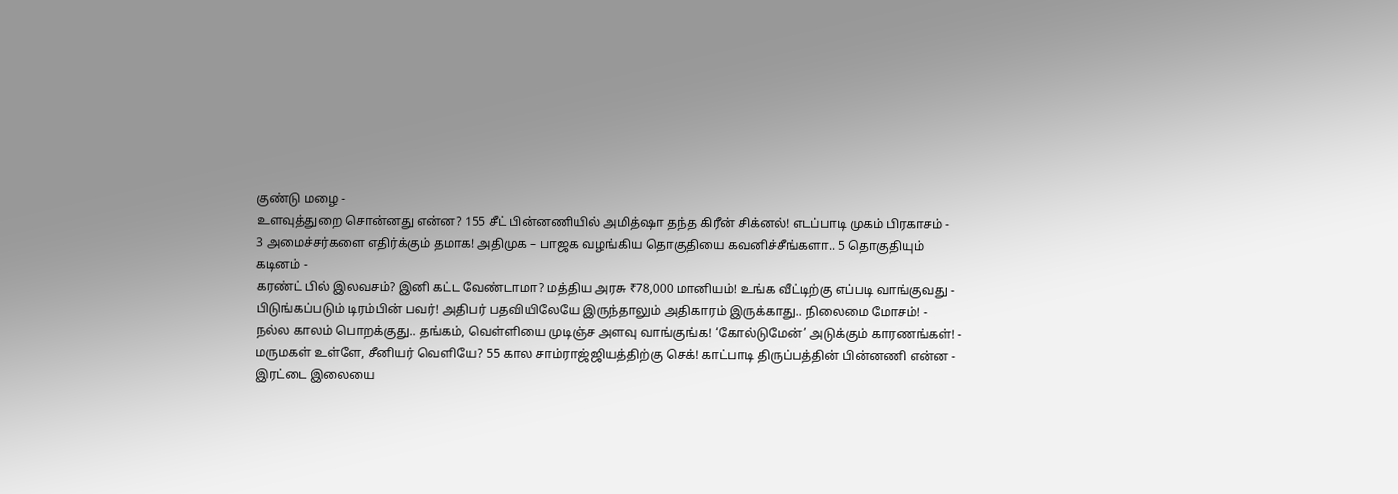குண்டு மழை -
உளவுத்துறை சொன்னது என்ன? 155 சீட் பின்னணியில் அமித்ஷா தந்த கிரீன் சிக்னல்! எடப்பாடி முகம் பிரகாசம் -
3 அமைச்சர்களை எதிர்க்கும் தமாக! அதிமுக – பாஜக வழங்கிய தொகுதியை கவனிச்சீங்களா.. 5 தொகுதியும் கடினம் -
கரண்ட் பில் இலவசம்? இனி கட்ட வேண்டாமா? மத்திய அரசு ₹78,000 மானியம்! உங்க வீட்டிற்கு எப்படி வாங்குவது -
பிடுங்கப்படும் டிரம்பின் பவர்! அதிபர் பதவியிலேயே இருந்தாலும் அதிகாரம் இருக்காது.. நிலைமை மோசம்! -
நல்ல காலம் பொறக்குது.. தங்கம், வெள்ளியை முடிஞ்ச அளவு வாங்குங்க! ‘கோல்டுமேன்’ அடுக்கும் காரணங்கள்! -
மருமகள் உள்ளே, சீனியர் வெளியே? 55 கால சாம்ராஜ்ஜியத்திற்கு செக்! காட்பாடி திருப்பத்தின் பின்னணி என்ன -
இரட்டை இலையை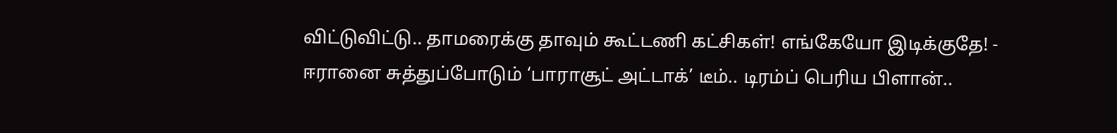விட்டுவிட்டு.. தாமரைக்கு தாவும் கூட்டணி கட்சிகள்! எங்கேயோ இடிக்குதே! -
ஈரானை சுத்துப்போடும் ‘பாராசூட் அட்டாக்’ டீம்.. டிரம்ப் பெரிய பிளான்..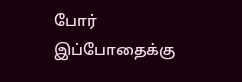போர் இப்போதைக்கு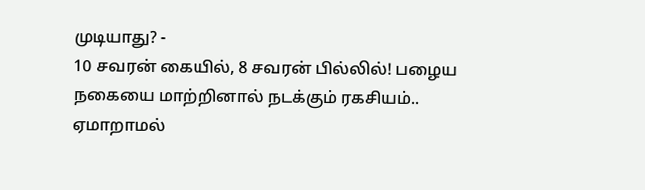முடியாது? -
10 சவரன் கையில், 8 சவரன் பில்லில்! பழைய நகையை மாற்றினால் நடக்கும் ரகசியம்.. ஏமாறாமல்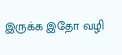இருக்க இதோ வழி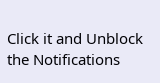Click it and Unblock the Notifications